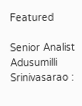Featured

Senior Analist Adusumilli Srinivasarao :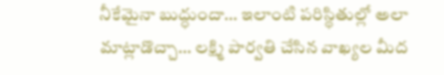నీకేమైనా బుద్ధుందా… ఇలాంటి పరిస్థితుల్లో అలా మాట్లాడొచ్చా… లక్ష్మి పార్వతి చేసిన వాఖ్యల మీద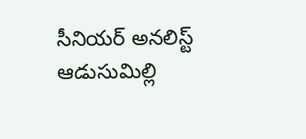సీనియర్ అనలిస్ట్ ఆడుసుమిల్లి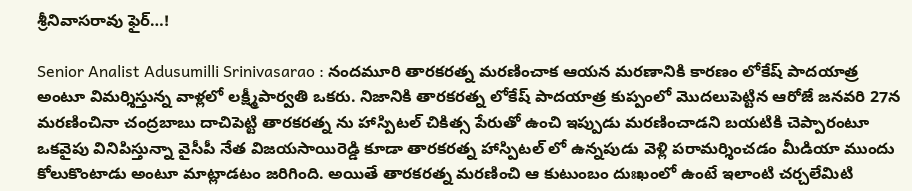శ్రీనివాసరావు ఫైర్…!

Senior Analist Adusumilli Srinivasarao : నందమూరి తారకరత్న మరణించాక ఆయన మరణానికి కారణం లోకేష్ పాదయాత్ర అంటూ విమర్శిస్తున్న వాళ్లలో లక్ష్మీపార్వతి ఒకరు. నిజానికి తారకరత్న లోకేష్ పాదయాత్ర కుప్పంలో మొదలుపెట్టిన ఆరోజే జనవరి 27న మరణించినా చంద్రబాబు దాచిపెట్టి తారకరత్న ను హాస్పిటల్ చికిత్స పేరుతో ఉంచి ఇప్పుడు మరణించాడని బయటికి చెప్పారంటూ ఒకవైపు వినిపిస్తున్నా వైసీపీ నేత విజయసాయిరెడ్డి కూడా తారకరత్న హాస్పిటల్ లో ఉన్నపుడు వెళ్లి పరామర్శించడం మీడియా ముందు కోలుకొంటాడు అంటూ మాట్లాడటం జరిగింది. అయితే తారకరత్న మరణించి ఆ కుటుంబం దుఃఖంలో ఉంటే ఇలాంటి చర్చలేమిటి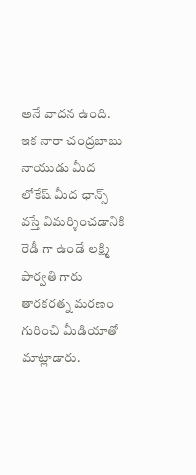అనే వాదన ఉంది. ఇక నారా చంద్రబాబు నాయుడు మీద లోకేష్ మీద ఛాన్స్ వస్తే విమర్శించడానికి రెడీ గా ఉండే లక్ష్మి పార్వతి గారు తారకరత్న మరణం గురించి మీడియాతో మాట్లాడారు.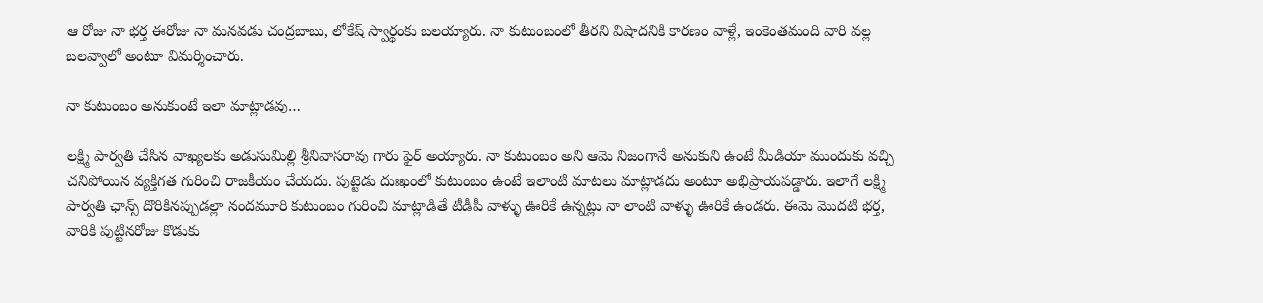ఆ రోజు నా భర్త ఈరోజు నా మనవడు చంద్రబాబు, లోకేష్ స్వార్థంకు బలయ్యారు. నా కుటుంబంలో తీరని విషాదనికి కారణం వాళ్లే, ఇంకెంతమంది వారి వల్ల బలవ్వాలో అంటూ విమర్శించారు.

నా కుటుంబం అనుకుంటే ఇలా మాట్లాడవు…

లక్ష్మి పార్వతి చేసిన వాఖ్యలకు అడుసుమిల్లి శ్రీనివాసరావు గారు ఫైర్ అయ్యారు. నా కుటుంబం అని ఆమె నిజంగానే అనుకుని ఉంటే మీడియా ముందుకు వచ్చి చనిపోయిన వ్యక్తిగత గురించి రాజకీయం చేయదు. పుట్టెడు దుఃఖంలో కుటుంబం ఉంటే ఇలాంటి మాటలు మాట్లాడదు అంటూ అభిప్రాయపడ్డారు. ఇలాగే లక్ష్మి పార్వతి ఛాన్స్ దొరికినప్పుడల్లా నందమూరి కుటుంబం గురించి మాట్లాడితే టీడీపీ వాళ్ళు ఊరికే ఉన్నట్లు నా లాంటి వాళ్ళు ఊరికే ఉండరు. ఈమె మొదటి భర్త, వారికి పుట్టినరోజు కొడుకు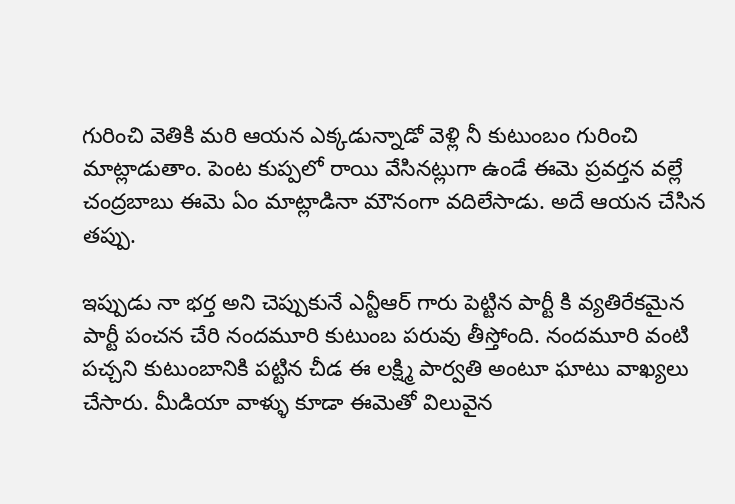గురించి వెతికి మరి ఆయన ఎక్కడున్నాడో వెళ్లి నీ కుటుంబం గురించి మాట్లాడుతాం. పెంట కుప్పలో రాయి వేసినట్లుగా ఉండే ఈమె ప్రవర్తన వల్లే చంద్రబాబు ఈమె ఏం మాట్లాడినా మౌనంగా వదిలేసాడు. అదే ఆయన చేసిన తప్పు.

ఇప్పుడు నా భర్త అని చెప్పుకునే ఎన్టీఆర్ గారు పెట్టిన పార్టీ కి వ్యతిరేకమైన పార్టీ పంచన చేరి నందమూరి కుటుంబ పరువు తీస్తోంది. నందమూరి వంటి పచ్చని కుటుంబానికి పట్టిన చీడ ఈ లక్ష్మి పార్వతి అంటూ ఘాటు వాఖ్యలు చేసారు. మీడియా వాళ్ళు కూడా ఈమెతో విలువైన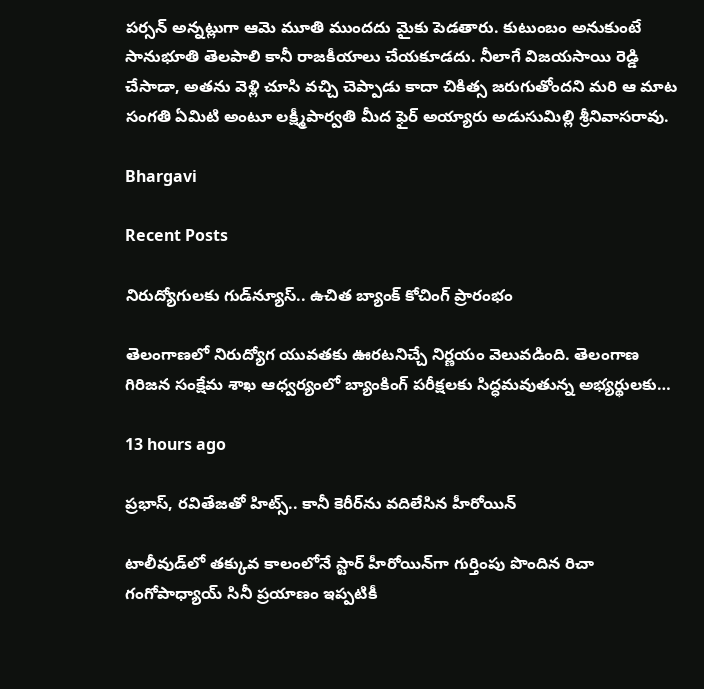పర్సన్ అన్నట్లుగా ఆమె మూతి ముందదు మైకు పెడతారు. కుటుంబం అనుకుంటే సానుభూతి తెలపాలి కానీ రాజకీయాలు చేయకూడదు. నీలాగే విజయసాయి రెడ్డి చేసాడా, అతను వెళ్లి చూసి వచ్చి చెప్పాడు కాదా చికిత్స జరుగుతోందని మరి ఆ మాట సంగతి ఏమిటి అంటూ లక్ష్మీపార్వతి మీద ఫైర్ అయ్యారు అడుసుమిల్లి శ్రీనివాసరావు.

Bhargavi

Recent Posts

నిరుద్యోగులకు గుడ్‌న్యూస్.. ఉచిత బ్యాంక్ కోచింగ్ ప్రారంభం

తెలంగాణలో నిరుద్యోగ యువతకు ఊరటనిచ్చే నిర్ణయం వెలువడింది. తెలంగాణ గిరిజన సంక్షేమ శాఖ ఆధ్వర్యంలో బ్యాంకింగ్ పరీక్షలకు సిద్ధమవుతున్న అభ్యర్థులకు…

13 hours ago

ప్రభాస్, రవితేజతో హిట్స్.. కానీ కెరీర్‌ను వదిలేసిన హీరోయిన్

టాలీవుడ్‌లో తక్కువ కాలంలోనే స్టార్ హీరోయిన్‌గా గుర్తింపు పొందిన రిచా గంగోపాధ్యాయ్ సినీ ప్రయాణం ఇప్పటికీ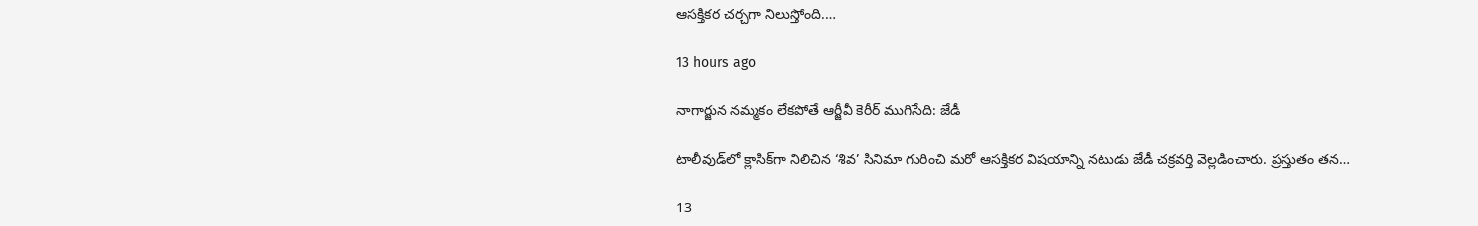ఆసక్తికర చర్చగా నిలుస్తోంది.…

13 hours ago

నాగార్జున నమ్మకం లేకపోతే ఆర్జీవీ కెరీర్ ముగిసేది: జేడీ

టాలీవుడ్‌లో క్లాసిక్‌గా నిలిచిన ‘శివ’ సినిమా గురించి మరో ఆసక్తికర విషయాన్ని నటుడు జేడీ చక్రవర్తి వెల్లడించారు. ప్రస్తుతం తన…

13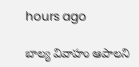hours ago

బాల్య వివాహం ఆపాలని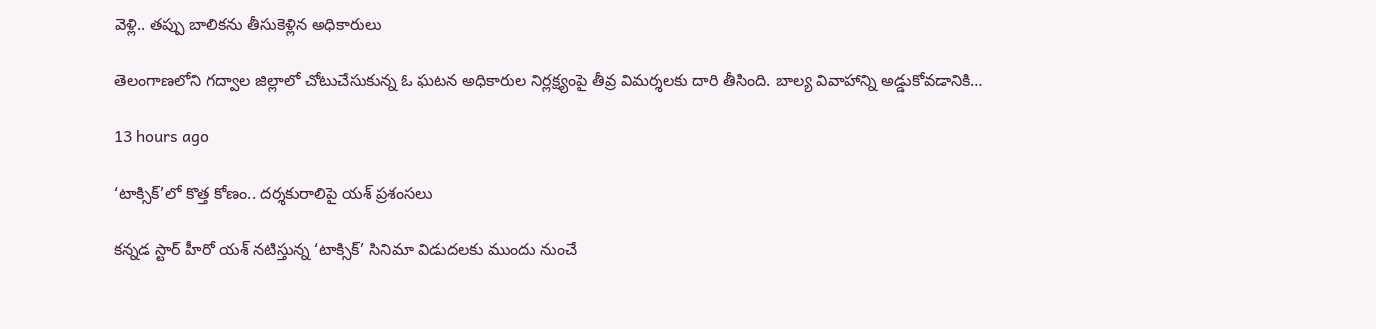వెళ్లి.. తప్పు బాలికను తీసుకెళ్లిన అధికారులు

తెలంగాణలోని గద్వాల జిల్లాలో చోటుచేసుకున్న ఓ ఘటన అధికారుల నిర్లక్ష్యంపై తీవ్ర విమర్శలకు దారి తీసింది. బాల్య వివాహాన్ని అడ్డుకోవడానికి…

13 hours ago

‘టాక్సిక్’లో కొత్త కోణం.. దర్శకురాలిపై యశ్ ప్రశంసలు

కన్నడ స్టార్ హీరో యశ్ నటిస్తున్న ‘టాక్సిక్’ సినిమా విడుదలకు ముందు నుంచే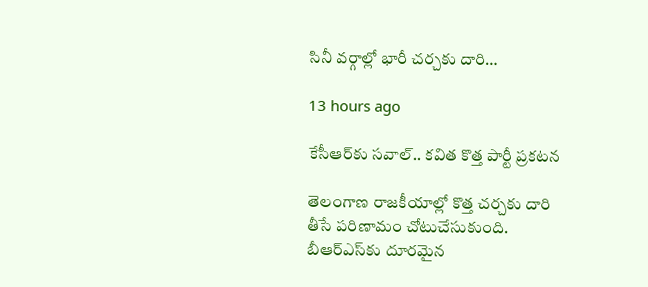సినీ వర్గాల్లో భారీ చర్చకు దారి…

13 hours ago

కేసీఆర్‌కు సవాల్.. కవిత కొత్త పార్టీ ప్రకటన

తెలంగాణ రాజకీయాల్లో కొత్త చర్చకు దారి తీసే పరిణామం చోటుచేసుకుంది. బీఆర్ఎస్‌కు దూరమైన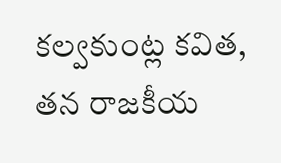కల్వకుంట్ల కవిత, తన రాజకీయ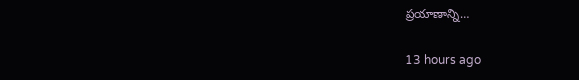ప్రయాణాన్ని…

13 hours ago